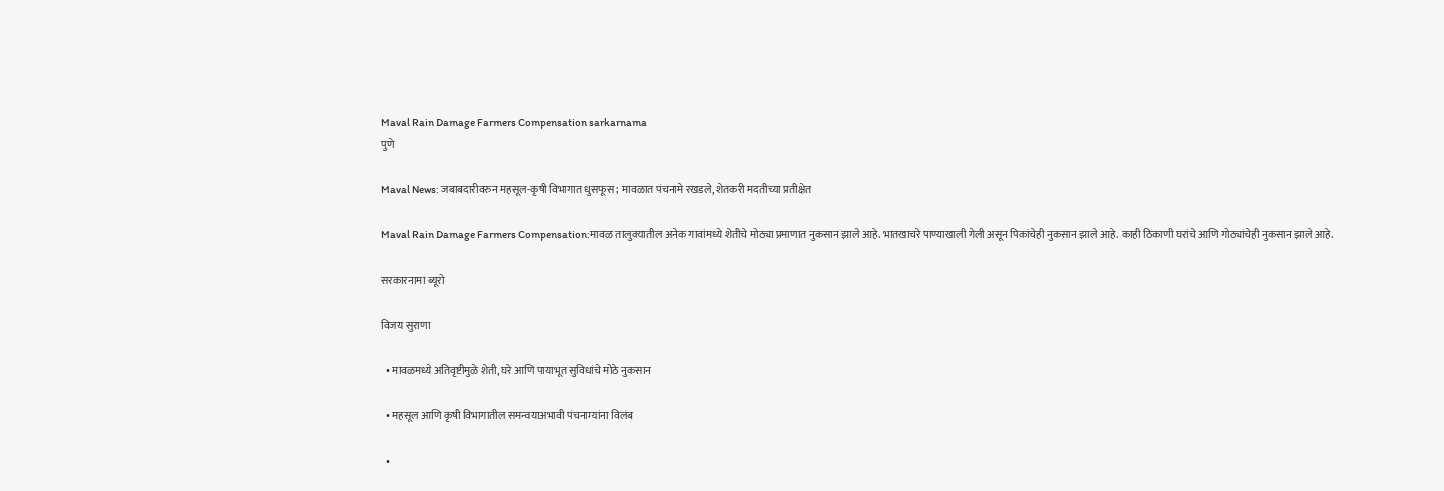Maval Rain Damage Farmers Compensation sarkarnama
पुणे

Maval News: जबाबदारीवरुन महसूल-कृषी विभागात धुसफूस; मावळात पंचनामे रखडले, शेतकरी मदतीच्या प्रतीक्षेत

Maval Rain Damage Farmers Compensation:मावळ तालुक्यातील अनेक गावांमध्ये शेतीचे मोठ्या प्रमाणात नुकसान झाले आहे. भातखाचरे पाण्याखाली गेली असून पिकांचेही नुकसान झाले आहे. काही ठिकाणी घरांचे आणि गोठ्यांचेही नुकसान झाले आहे.

सरकारनामा ब्यूरो

विजय सुराणा

  • मावळमध्ये अतिवृष्टीमुळे शेती, घरे आणि पायाभूत सुविधांचे मोठे नुकसान

  • महसूल आणि कृषी विभागातील समन्वयाअभावी पंचनाम्यांना विलंब

  •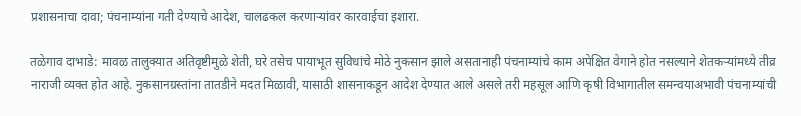प्रशासनाचा दावा; पंचनाम्यांना गती देण्याचे आदेश, चालढकल करणाऱ्यांवर कारवाईचा इशारा.

तळेगाव दाभाडे: मावळ तालुक्यात अतिवृष्टीमुळे शेती, घरे तसेच पायाभूत सुविधांचे मोठे नुकसान झाले असतानाही पंचनाम्यांचे काम अपेक्षित वेगाने होत नसल्याने शेतकऱ्यांमध्ये तीव्र नाराजी व्यक्त होत आहे. नुकसानग्रस्तांना तातडीने मदत मिळावी, यासाठी शासनाकडून आदेश देण्यात आले असले तरी महसूल आणि कृषी विभागातील समन्वयाअभावी पंचनाम्यांची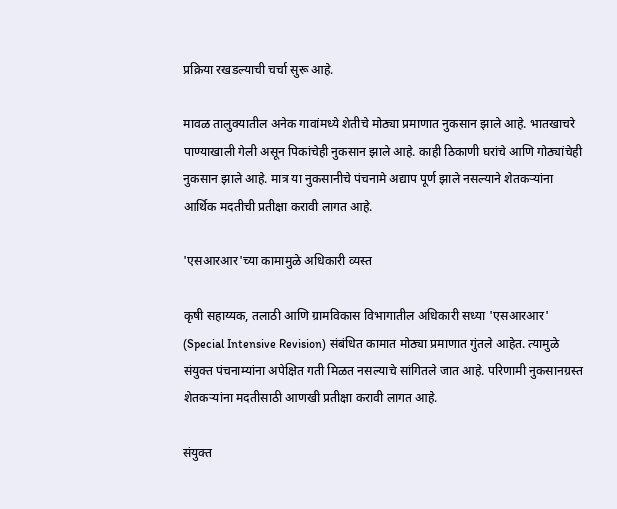प्रक्रिया रखडल्याची चर्चा सुरू आहे.

मावळ तालुक्यातील अनेक गावांमध्ये शेतीचे मोठ्या प्रमाणात नुकसान झाले आहे. भातखाचरे पाण्याखाली गेली असून पिकांचेही नुकसान झाले आहे. काही ठिकाणी घरांचे आणि गोठ्यांचेही नुकसान झाले आहे. मात्र या नुकसानीचे पंचनामे अद्याप पूर्ण झाले नसल्याने शेतकऱ्यांना आर्थिक मदतीची प्रतीक्षा करावी लागत आहे.

'एसआरआर'च्या कामामुळे अधिकारी व्यस्त

कृषी सहाय्यक, तलाठी आणि ग्रामविकास विभागातील अधिकारी सध्या 'एसआरआर' (Special Intensive Revision) संबंधित कामात मोठ्या प्रमाणात गुंतले आहेत. त्यामुळे संयुक्त पंचनाम्यांना अपेक्षित गती मिळत नसल्याचे सांगितले जात आहे. परिणामी नुकसानग्रस्त शेतकऱ्यांना मदतीसाठी आणखी प्रतीक्षा करावी लागत आहे.

संयुक्त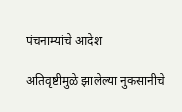पंचनाम्यांचे आदेश

अतिवृष्टीमुळे झालेल्या नुकसानीचे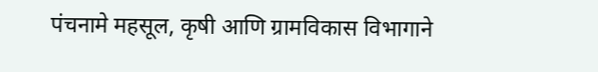पंचनामे महसूल, कृषी आणि ग्रामविकास विभागाने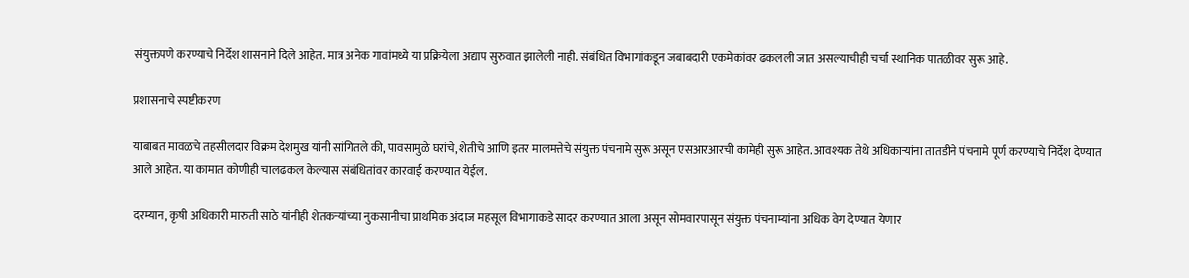संयुक्तपणे करण्याचे निर्देश शासनाने दिले आहेत. मात्र अनेक गावांमध्ये या प्रक्रियेला अद्याप सुरुवात झालेली नाही. संबंधित विभागांकडून जबाबदारी एकमेकांवर ढकलली जात असल्याचीही चर्चा स्थानिक पातळीवर सुरू आहे.

प्रशासनाचे स्पष्टीकरण

याबाबत मावळचे तहसीलदार विक्रम देशमुख यांनी सांगितले की, पावसामुळे घरांचे, शेतीचे आणि इतर मालमत्तेचे संयुक्त पंचनामे सुरू असून एसआरआरची कामेही सुरू आहेत. आवश्यक तेथे अधिकाऱ्यांना तातडीने पंचनामे पूर्ण करण्याचे निर्देश देण्यात आले आहेत. या कामात कोणीही चालढकल केल्यास संबंधितांवर कारवाई करण्यात येईल.

दरम्यान, कृषी अधिकारी मारुती साठे यांनीही शेतकऱ्यांच्या नुकसानीचा प्राथमिक अंदाज महसूल विभागाकडे सादर करण्यात आला असून सोमवारपासून संयुक्त पंचनाम्यांना अधिक वेग देण्यात येणार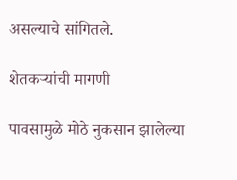असल्याचे सांगितले.

शेतकऱ्यांची मागणी

पावसामुळे मोठे नुकसान झालेल्या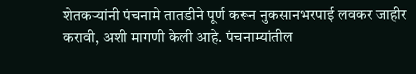शेतकऱ्यांनी पंचनामे तातडीने पूर्ण करून नुकसानभरपाई लवकर जाहीर करावी, अशी मागणी केली आहे. पंचनाम्यांतील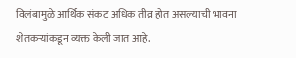विलंबामुळे आर्थिक संकट अधिक तीव्र होत असल्याची भावना शेतकऱ्यांकडून व्यक्त केली जात आहे.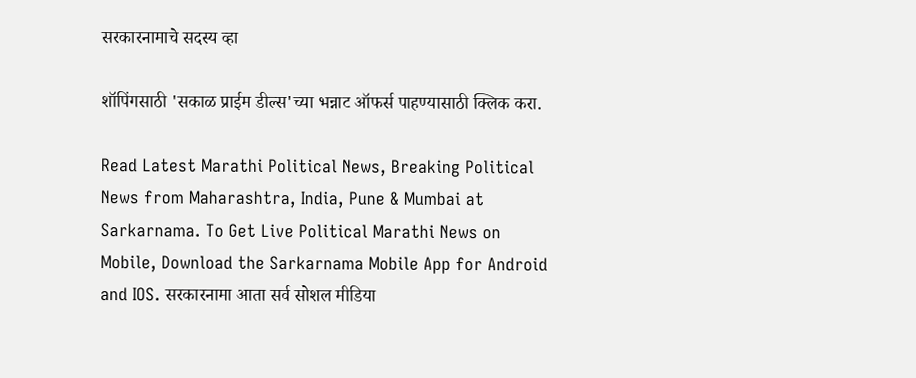सरकारनामाचे सदस्य व्हा

शॉपिंगसाठी 'सकाळ प्राईम डील्स'च्या भन्नाट ऑफर्स पाहण्यासाठी क्लिक करा.

Read Latest Marathi Political News, Breaking Political News from Maharashtra, India, Pune & Mumbai at Sarkarnama. To Get Live Political Marathi News on Mobile, Download the Sarkarnama Mobile App for Android and IOS. सरकारनामा आता सर्व सोशल मीडिया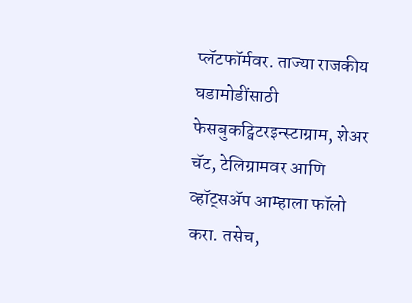प्लॅटफॉर्मवर. ताज्या राजकीय घडामोडींसाठी फेसबुकट्विटरइन्स्टाग्राम, शेअर चॅट, टेलिग्रामवर आणि व्हॉट्सॲप आम्हाला फॉलो करा. तसेच,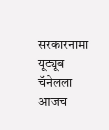सरकारनामा यूट्यूब चॅनेलला आजच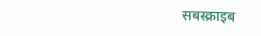सबस्क्राइब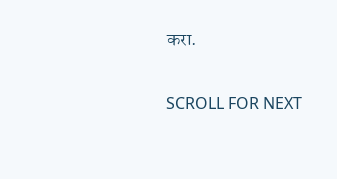करा.

SCROLL FOR NEXT